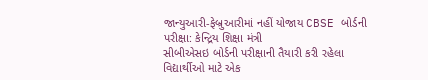જાન્યુઆરી-ફેબ્રુઆરીમાં નહીં યોજાય CBSE બોર્ડની પરીક્ષા: કેન્દ્રિય શિક્ષા મંત્રી
સીબીએસઇ બોર્ડની પરીક્ષાની તૈયારી કરી રહેલા વિદ્યાર્થીઓ માટે એક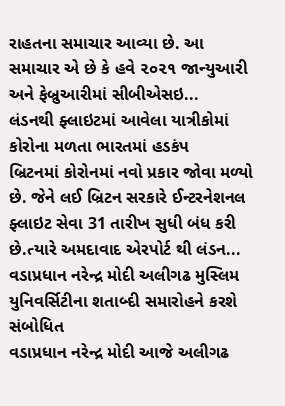રાહતના સમાચાર આવ્યા છે. આ સમાચાર એ છે કે હવે ૨૦૨૧ જાન્યુઆરી અને ફેબ્રુઆરીમાં સીબીએસઇ...
લંડનથી ફ્લાઇટમાં આવેલા યાત્રીકોમાં કોરોના મળતા ભારતમાં હડકંપ
બ્રિટનમાં કોરોનમાં નવો પ્રકાર જોવા મળ્યો છે. જેને લઈ બ્રિટન સરકારે ઈન્ટરનેશનલ ફ્લાઇટ સેવા 31 તારીખ સુધી બંધ કરી છે.ત્યારે અમદાવાદ એરપોર્ટ થી લંડન...
વડાપ્રધાન નરેન્દ્ર મોદી અલીગઢ મુસ્લિમ યુનિવર્સિટીના શતાબ્દી સમારોહને કરશે સંબોધિત
વડાપ્રધાન નરેન્દ્ર મોદી આજે અલીગઢ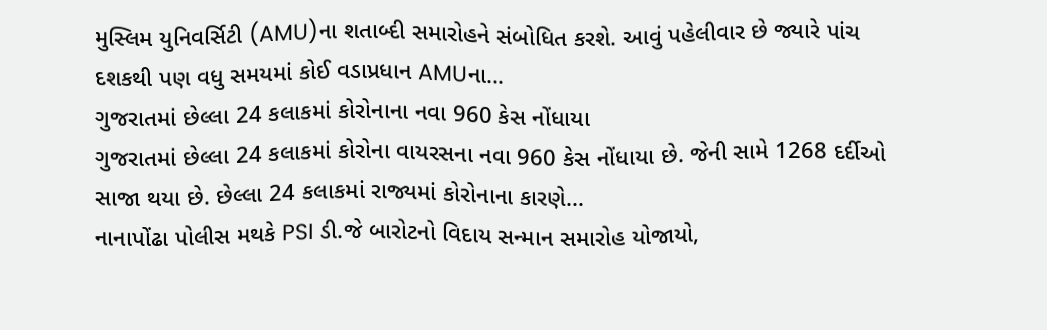મુસ્લિમ યુનિવર્સિટી (AMU)ના શતાબ્દી સમારોહને સંબોધિત કરશે. આવું પહેલીવાર છે જ્યારે પાંચ દશકથી પણ વધુ સમયમાં કોઈ વડાપ્રધાન AMUના...
ગુજરાતમાં છેલ્લા 24 કલાકમાં કોરોનાના નવા 960 કેસ નોંધાયા
ગુજરાતમાં છેલ્લા 24 કલાકમાં કોરોના વાયરસના નવા 960 કેસ નોંધાયા છે. જેની સામે 1268 દર્દીઓ સાજા થયા છે. છેલ્લા 24 કલાકમાં રાજ્યમાં કોરોનાના કારણે...
નાનાપોંઢા પોલીસ મથકે PSI ડી.જે બારોટનો વિદાય સન્માન સમારોહ યોજાયો,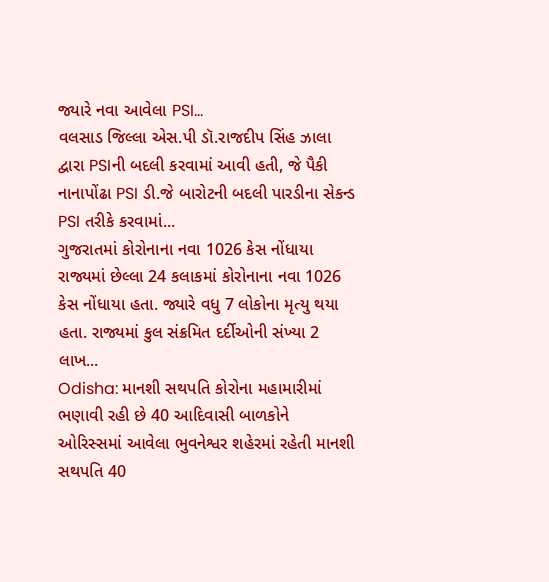જ્યારે નવા આવેલા PSI...
વલસાડ જિલ્લા એસ.પી ડૉ.રાજદીપ સિંહ ઝાલા દ્વારા PSIની બદલી કરવામાં આવી હતી, જે પૈકી નાનાપોંઢા PSI ડી.જે બારોટની બદલી પારડીના સેકન્ડ PSI તરીકે કરવામાં...
ગુજરાતમાં કોરોનાના નવા 1026 કેસ નોંધાયા
રાજ્યમાં છેલ્લા 24 કલાકમાં કોરોનાના નવા 1026 કેસ નોંધાયા હતા. જ્યારે વધુ 7 લોકોના મૃત્યુ થયા હતા. રાજ્યમાં કુલ સંક્રમિત દર્દીઓની સંખ્યા 2 લાખ...
Odisha: માનશી સથપતિ કોરોના મહામારીમાં ભણાવી રહી છે 40 આદિવાસી બાળકોને
ઓરિસ્સમાં આવેલા ભુવનેશ્વર શહેરમાં રહેતી માનશી સથપતિ 40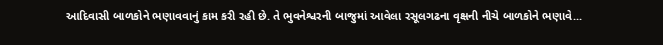આદિવાસી બાળકોને ભણાવવાનું કામ કરી રહી છે. તે ભુવનેશ્વરની બાજુમાં આવેલા રસૂલગઢના વૃક્ષની નીચે બાળકોને ભણાવે...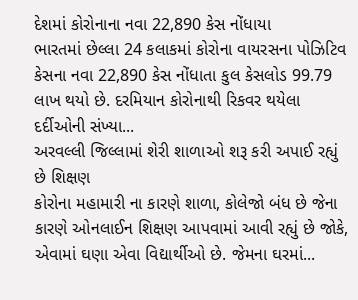દેશમાં કોરોનાના નવા 22,890 કેસ નોંધાયા
ભારતમાં છેલ્લા 24 કલાકમાં કોરોના વાયરસના પોઝિટિવ કેસના નવા 22,890 કેસ નોંધાતા કુલ કેસલોડ 99.79 લાખ થયો છે. દરમિયાન કોરોનાથી રિકવર થયેલા દર્દીઓની સંખ્યા...
અરવલ્લી જિલ્લામાં શેરી શાળાઓ શરૂ કરી અપાઈ રહ્યું છે શિક્ષણ
કોરોના મહામારી ના કારણે શાળા, કોલેજો બંધ છે જેના કારણે ઓનલાઈન શિક્ષણ આપવામાં આવી રહ્યું છે જોકે, એવામાં ઘણા એવા વિદ્યાર્થીઓ છે. જેમના ઘરમાં...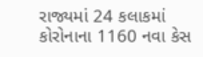રાજ્યમાં 24 કલાકમાં કોરોનાના 1160 નવા કેસ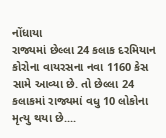નોંધાયા
રાજ્યમાં છેલ્લા 24 કલાક દરમિયાન કોરોના વાયરસના નવા 1160 કેસ સામે આવ્યા છે. તો છેલ્લા 24 કલાકમાં રાજ્યમાં વધુ 10 લોકોના મૃત્યુ થયા છે....